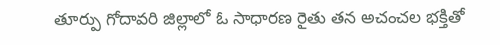తూర్పు గోదావరి జిల్లాలో ఓ సాధారణ రైతు తన అచంచల భక్తితో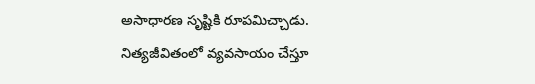అసాధారణ సృష్టికి రూపమిచ్చాడు. నిత్యజీవితంలో వ్యవసాయం చేస్తూ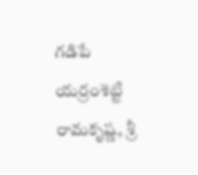గడిపే యర్రంశెట్టి రామకృష్ణ, శ్రీ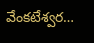వేంకటేశ్వర…